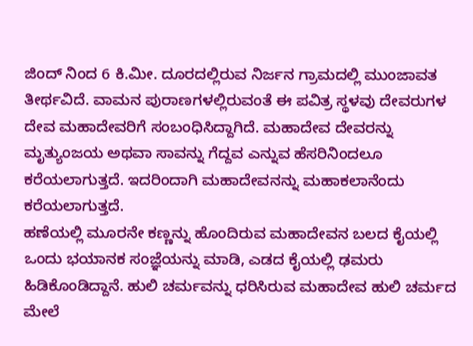ಜಿಂದ್ ನಿಂದ 6 ಕಿ.ಮೀ. ದೂರದಲ್ಲಿರುವ ನಿರ್ಜನ ಗ್ರಾಮದಲ್ಲಿ ಮುಂಜಾವತ ತೀರ್ಥವಿದೆ. ವಾಮನ ಪುರಾಣಗಳಲ್ಲಿರುವಂತೆ ಈ ಪವಿತ್ರ ಸ್ಥಳವು ದೇವರುಗಳ ದೇವ ಮಹಾದೇವರಿಗೆ ಸಂಬಂಧಿಸಿದ್ದಾಗಿದೆ. ಮಹಾದೇವ ದೇವರನ್ನು ಮೃತ್ಯುಂಜಯ ಅಥವಾ ಸಾವನ್ನು ಗೆದ್ದವ ಎನ್ನುವ ಹೆಸರಿನಿಂದಲೂ ಕರೆಯಲಾಗುತ್ತದೆ. ಇದರಿಂದಾಗಿ ಮಹಾದೇವನನ್ನು ಮಹಾಕಲಾನೆಂದು ಕರೆಯಲಾಗುತ್ತದೆ.
ಹಣೆಯಲ್ಲಿ ಮೂರನೇ ಕಣ್ಣನ್ನು ಹೊಂದಿರುವ ಮಹಾದೇವನ ಬಲದ ಕೈಯಲ್ಲಿ ಒಂದು ಭಯಾನಕ ಸಂಜ್ಞೆಯನ್ನು ಮಾಡಿ, ಎಡದ ಕೈಯಲ್ಲಿ ಢಮರು ಹಿಡಿಕೊಂಡಿದ್ದಾನೆ. ಹುಲಿ ಚರ್ಮವನ್ನು ಧರಿಸಿರುವ ಮಹಾದೇವ ಹುಲಿ ಚರ್ಮದ ಮೇಲೆ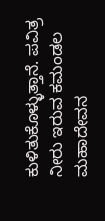ಕುಳಿತುಕೊಳ್ಳುತ್ತಾನೆ. ಪವಿತ್ರ ನೀರು ಇರುವ ಕಮಂಡಲ ಮಹಾದೇವನ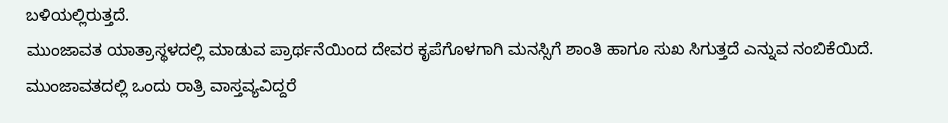ಬಳಿಯಲ್ಲಿರುತ್ತದೆ.
ಮುಂಜಾವತ ಯಾತ್ರಾಸ್ಥಳದಲ್ಲಿ ಮಾಡುವ ಪ್ರಾರ್ಥನೆಯಿಂದ ದೇವರ ಕೃಪೆಗೊಳಗಾಗಿ ಮನಸ್ಸಿಗೆ ಶಾಂತಿ ಹಾಗೂ ಸುಖ ಸಿಗುತ್ತದೆ ಎನ್ನುವ ನಂಬಿಕೆಯಿದೆ. ಮುಂಜಾವತದಲ್ಲಿ ಒಂದು ರಾತ್ರಿ ವಾಸ್ತವ್ಯವಿದ್ದರೆ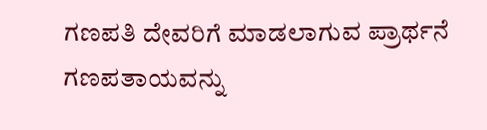ಗಣಪತಿ ದೇವರಿಗೆ ಮಾಡಲಾಗುವ ಪ್ರಾರ್ಥನೆ ಗಣಪತಾಯವನ್ನು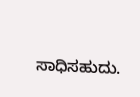ಸಾಧಿಸಹುದು.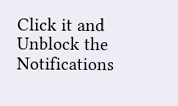Click it and Unblock the Notifications